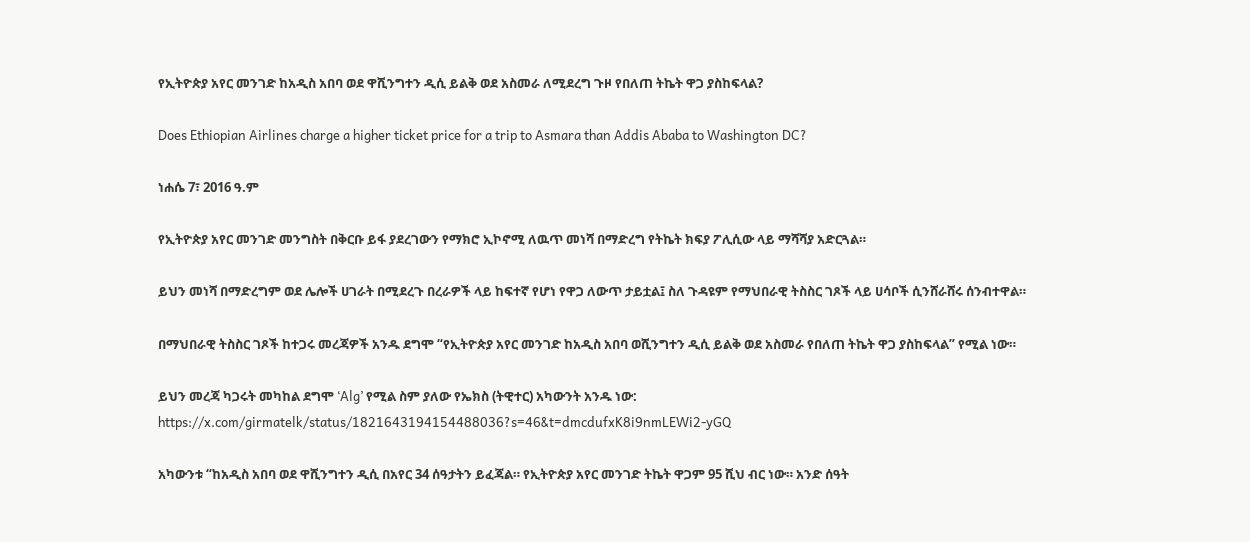የኢትዮጵያ አየር መንገድ ከአዲስ አበባ ወደ ዋሺንግተን ዲሲ ይልቅ ወደ አስመራ ለሚደረግ ጉዞ የበለጠ ትኬት ዋጋ ያስከፍላል?

Does Ethiopian Airlines charge a higher ticket price for a trip to Asmara than Addis Ababa to Washington DC?

ነሐሴ 7፣ 2016 ዓ.ም

የኢትዮጵያ አየር መንገድ መንግስት በቅርቡ ይፋ ያደረገውን የማክሮ ኢኮኖሚ ለዉጥ መነሻ በማድረግ የትኬት ክፍያ ፖሊሲው ላይ ማሻሻያ አድርጓል።

ይህን መነሻ በማድረግም ወደ ሌሎች ሀገራት በሚደረጉ በረራዎች ላይ ከፍተኛ የሆነ የዋጋ ለውጥ ታይቷል፤ ስለ ጉዳዩም የማህበራዊ ትስስር ገጾች ላይ ሀሳቦች ሲንሸራሸሩ ሰንብተዋል።

በማህበራዊ ትስስር ገጾች ከተጋሩ መረጃዎች አንዱ ደግሞ “የኢትዮጵያ አየር መንገድ ከአዲስ አበባ ወሺንግተን ዲሲ ይልቅ ወደ አስመራ የበለጠ ትኬት ዋጋ ያስከፍላል” የሚል ነው።

ይህን መረጃ ካጋሩት መካከል ደግሞ ‘Alg’ የሚል ስም ያለው የኤክስ (ትዊተር) አካውንት አንዱ ነው: https://x.com/girmatelk/status/1821643194154488036?s=46&t=dmcdufxK8i9nmLEWi2-yGQ

አካውንቱ “ከአዲስ አበባ ወደ ዋሺንግተን ዲሲ በአየር 34 ሰዓታትን ይፈጃል። የኢትዮጵያ አየር መንገድ ትኬት ዋጋም 95 ሺህ ብር ነው። አንድ ሰዓት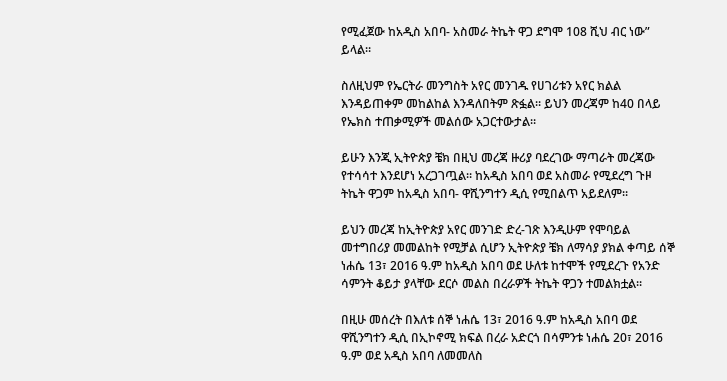የሚፈጀው ከአዲስ አበባ- አስመራ ትኬት ዋጋ ደግሞ 108 ሺህ ብር ነው” ይላል።

ስለዚህም የኤርትራ መንግስት አየር መንገዱ የሀገሪቱን አየር ክልል እንዳይጠቀም መከልከል እንዳለበትም ጽፏል። ይህን መረጃም ከ40 በላይ የኤክስ ተጠቃሚዎች መልሰው አጋርተውታል።

ይሁን እንጂ ኢትዮጵያ ቼክ በዚህ መረጃ ዙሪያ ባደረገው ማጣራት መረጃው የተሳሳተ እንደሆነ አረጋገጧል። ከአዲስ አበባ ወደ አስመራ የሚደረግ ጉዞ ትኬት ዋጋም ከአዲስ አበባ- ዋሺንግተን ዲሲ የሚበልጥ አይደለም።

ይህን መረጃ ከኢትዮጵያ አየር መንገድ ድረ-ገጽ እንዲሁም የሞባይል መተግበሪያ መመልከት የሚቻል ሲሆን ኢትዮጵያ ቼክ ለማሳያ ያክል ቀጣይ ሰኞ ነሐሴ 13፣ 2016 ዓ.ም ከአዲስ አበባ ወደ ሁለቱ ከተሞች የሚደረጉ የአንድ ሳምንት ቆይታ ያላቸው ደርሶ መልስ በረራዎች ትኬት ዋጋን ተመልክቷል።

በዚሁ መሰረት በእለቱ ሰኞ ነሐሴ 13፣ 2016 ዓ.ም ከአዲስ አበባ ወደ ዋሺንግተን ዲሲ በኢኮኖሚ ክፍል በረራ አድርጎ በሳምንቱ ነሐሴ 20፣ 2016 ዓ.ም ወደ አዲስ አበባ ለመመለስ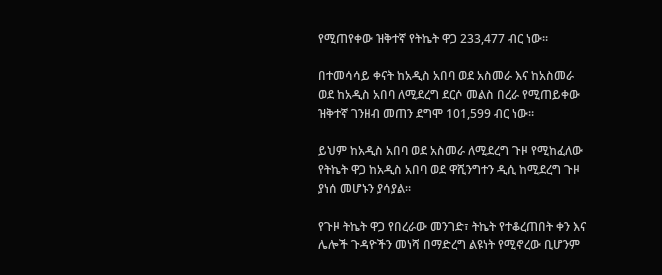የሚጠየቀው ዝቅተኛ የትኬት ዋጋ 233,477 ብር ነው።

በተመሳሳይ ቀናት ከአዲስ አበባ ወደ አስመራ እና ከአስመራ ወደ ከአዲስ አበባ ለሚደረግ ደርሶ መልስ በረራ የሚጠይቀው ዝቅተኛ ገንዘብ መጠን ደግሞ 101,599 ብር ነው።

ይህም ከአዲስ አበባ ወደ አስመራ ለሚደረግ ጉዞ የሚከፈለው የትኬት ዋጋ ከአዲስ አበባ ወደ ዋሺንግተን ዲሲ ከሚደረግ ጉዞ ያነሰ መሆኑን ያሳያል።

የጉዞ ትኬት ዋጋ የበረራው መንገድ፣ ትኬት የተቆረጠበት ቀን እና ሌሎች ጉዳዮችን መነሻ በማድረግ ልዩነት የሚኖረው ቢሆንም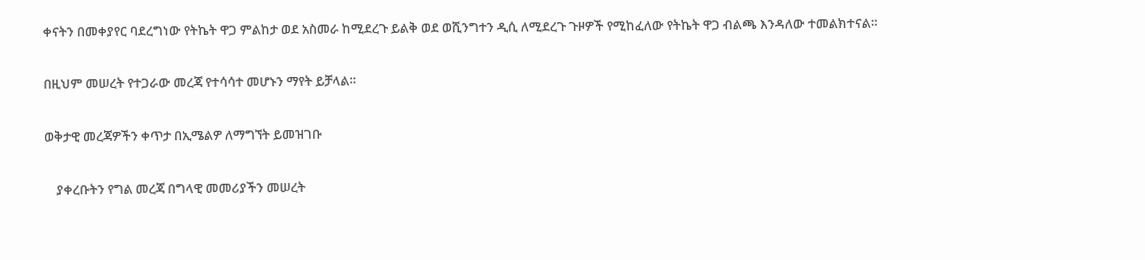ቀናትን በመቀያየር ባደረግነው የትኬት ዋጋ ምልከታ ወደ አስመራ ከሚደረጉ ይልቅ ወደ ወሺንግተን ዲሲ ለሚደረጉ ጉዞዎች የሚከፈለው የትኬት ዋጋ ብልጫ እንዳለው ተመልክተናል።

በዚህም መሠረት የተጋራው መረጃ የተሳሳተ መሆኑን ማየት ይቻላል።

ወቅታዊ መረጃዎችን ቀጥታ በኢሜልዎ ለማግኘት ይመዝገቡ

    ያቀረቡትን የግል መረጃ በግላዊ መመሪያችን መሠረት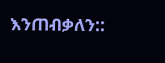እንጠብቃለን::